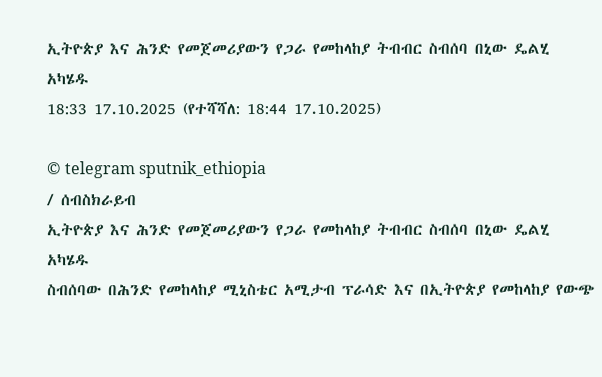ኢትዮጵያ እና ሕንድ የመጀመሪያውን የጋራ የመከላከያ ትብብር ስብሰባ በኒው ዴልሂ አካሄዱ
18:33 17.10.2025 (የተሻሻለ: 18:44 17.10.2025)

© telegram sputnik_ethiopia
/ ሰብስክራይብ
ኢትዮጵያ እና ሕንድ የመጀመሪያውን የጋራ የመከላከያ ትብብር ስብሰባ በኒው ዴልሂ አካሄዱ
ስብሰባው በሕንድ የመከላከያ ሚኒስቴር አሚታብ ፕራሳድ እና በኢትዮጵያ የመከላከያ የውጭ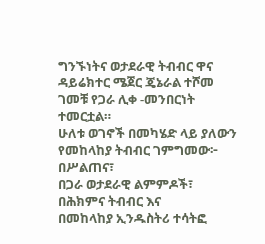ግንኙነትና ወታደራዊ ትብብር ዋና ዳይሬክተር ሜጀር ጄኔራል ተሾመ ገመቹ የጋራ ሊቀ -መንበርነት ተመርቷል።
ሁለቱ ወገኖች በመካሄድ ላይ ያለውን የመከላከያ ትብብር ገምግመው፦
በሥልጠና፣
በጋራ ወታደራዊ ልምምዶች፣
በሕክምና ትብብር እና
በመከላከያ ኢንዱስትሪ ተሳትፎ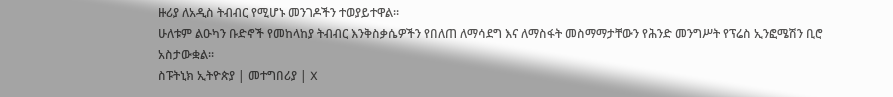ዙሪያ ለአዲስ ትብብር የሚሆኑ መንገዶችን ተወያይተዋል።
ሁለቱም ልዑካን ቡድኖች የመከላከያ ትብብር እንቅስቃሴዎችን የበለጠ ለማሳደግ እና ለማስፋት መስማማታቸውን የሕንድ መንግሥት የፕሬስ ኢንፎሜሽን ቢሮ አስታውቋል፡፡
ስፑትኒክ ኢትዮጵያ | መተግበሪያ | X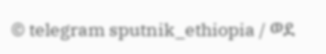© telegram sputnik_ethiopia / ወደ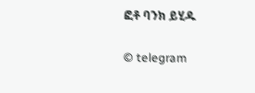ፎቶ ባንክ ይሂዱ

© telegram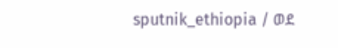sputnik_ethiopia / ወደ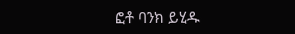ፎቶ ባንክ ይሂዱ